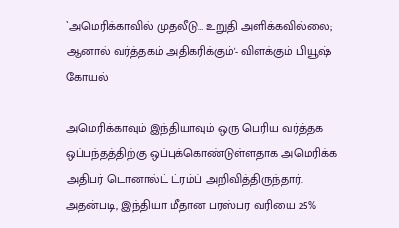`அமெரிக்காவில் முதலீடு… உறுதி அளிக்கவில்லை; ஆனால் வர்த்தகம் அதிகரிக்கும்'- விளக்கும் பியூஷ் கோயல்

அமெரிக்காவும் இந்தியாவும் ஒரு பெரிய வர்த்தக ஒப்பந்தத்திற்கு ஒப்புக்கொண்டுள்ளதாக அமெரிக்க அதிபர் டொனால்ட் ட்ரம்ப் அறிவித்திருந்தார். அதன்படி, இந்தியா மீதான பரஸ்பர வரியை 25%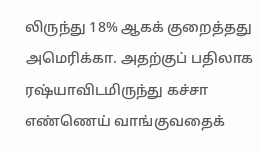லிருந்து 18% ஆகக் குறைத்தது அமெரிக்கா. அதற்குப் பதிலாக ரஷ்யாவிடமிருந்து கச்சா எண்ணெய் வாங்குவதைக்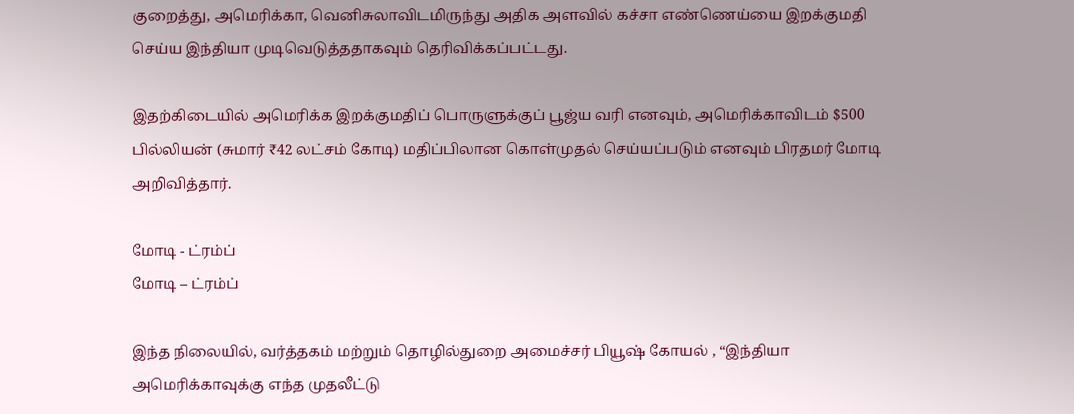குறைத்து, அமெரிக்கா, வெனிசுலாவிடமிருந்து அதிக அளவில் கச்சா எண்ணெய்யை இறக்குமதி செய்ய இந்தியா முடிவெடுத்ததாகவும் தெரிவிக்கப்பட்டது.

இதற்கிடையில் அமெரிக்க இறக்குமதிப் பொருளுக்குப் பூஜ்ய வரி எனவும், அமெரிக்காவிடம் $500 பில்லியன் (சுமார் ₹42 லட்சம் கோடி) மதிப்பிலான கொள்முதல் செய்யப்படும் எனவும் பிரதமர் மோடி அறிவித்தார்.

மோடி - ட்ரம்ப்
மோடி – ட்ரம்ப்

இந்த நிலையில், வர்த்தகம் மற்றும் தொழில்துறை அமைச்சர் பியூஷ் கோயல் , “இந்தியா அமெரிக்காவுக்கு எந்த முதலீட்டு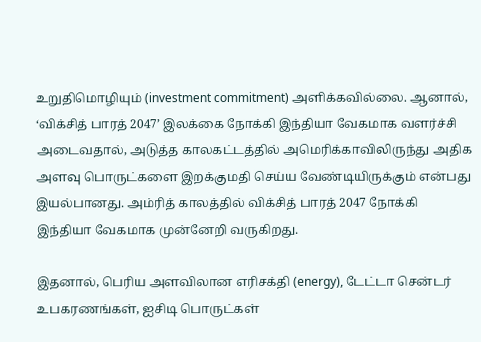உறுதிமொழியும் (investment commitment) அளிக்கவில்லை. ஆனால், ‘விக்சித் பாரத் 2047’ இலக்கை நோக்கி இந்தியா வேகமாக வளர்ச்சி அடைவதால், அடுத்த காலகட்டத்தில் அமெரிக்காவிலிருந்து அதிக அளவு பொருட்களை இறக்குமதி செய்ய வேண்டியிருக்கும் என்பது இயல்பானது. அம்ரித் காலத்தில் விக்சித் பாரத் 2047 நோக்கி இந்தியா வேகமாக முன்னேறி வருகிறது.

இதனால், பெரிய அளவிலான எரிசக்தி (energy), டேட்டா சென்டர் உபகரணங்கள், ஐசிடி பொருட்கள்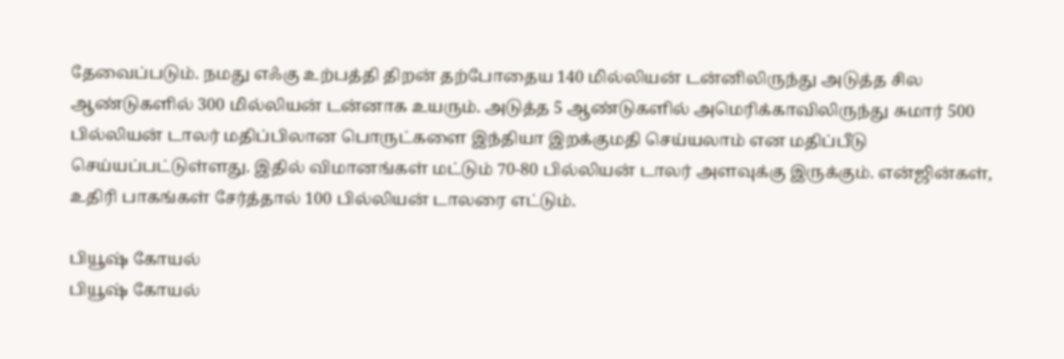தேவைப்படும். நமது எஃகு உற்பத்தி திறன் தற்போதைய 140 மில்லியன் டன்னிலிருந்து அடுத்த சில ஆண்டுகளில் 300 மில்லியன் டன்னாக உயரும். அடுத்த 5 ஆண்டுகளில் அமெரிக்காவிலிருந்து சுமார் 500 பில்லியன் டாலர் மதிப்பிலான பொருட்களை இந்தியா இறக்குமதி செய்யலாம் என மதிப்பீடு செய்யப்பட்டுள்ளது. இதில் விமானங்கள் மட்டும் 70-80 பில்லியன் டாலர் அளவுக்கு இருக்கும். என்ஜின்கள், உதிரி பாகங்கள் சேர்த்தால் 100 பில்லியன் டாலரை எட்டும்.

பியூஷ் கோயல்
பியூஷ் கோயல்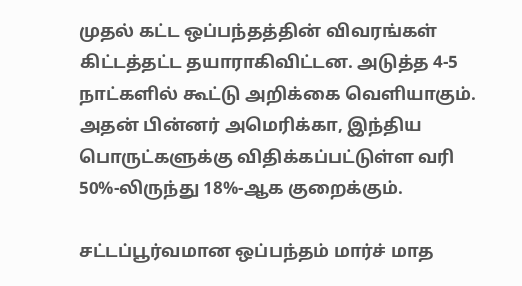முதல் கட்ட ஒப்பந்தத்தின் விவரங்கள் கிட்டத்தட்ட தயாராகிவிட்டன. அடுத்த 4-5 நாட்களில் கூட்டு அறிக்கை வெளியாகும். அதன் பின்னர் அமெரிக்கா, இந்திய பொருட்களுக்கு விதிக்கப்பட்டுள்ள வரி 50%-லிருந்து 18%-ஆக குறைக்கும்.

சட்டப்பூர்வமான ஒப்பந்தம் மார்ச் மாத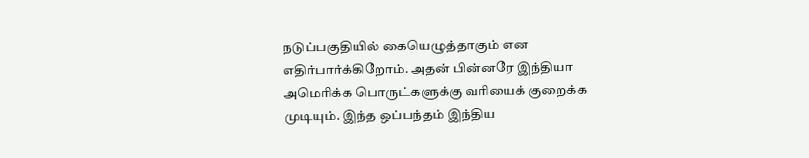நடுப்பகுதியில் கையெழுத்தாகும் என எதிர்பார்க்கிறோம். அதன் பின்னரே இந்தியா அமெரிக்க பொருட்களுக்கு வரியைக் குறைக்க முடியும். இந்த ஒப்பந்தம் இந்திய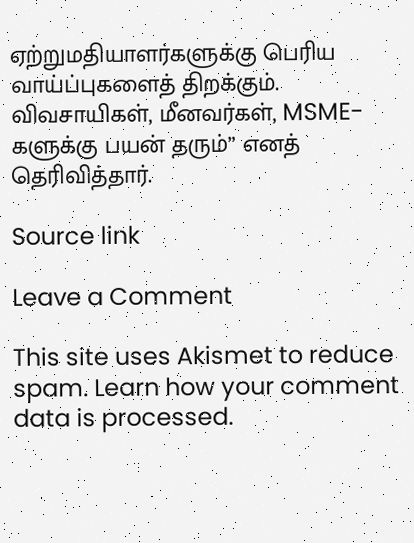ஏற்றுமதியாளர்களுக்கு பெரிய வாய்ப்புகளைத் திறக்கும். விவசாயிகள், மீனவர்கள், MSME-களுக்கு பயன் தரும்” எனத் தெரிவித்தார்.

Source link

Leave a Comment

This site uses Akismet to reduce spam. Learn how your comment data is processed.